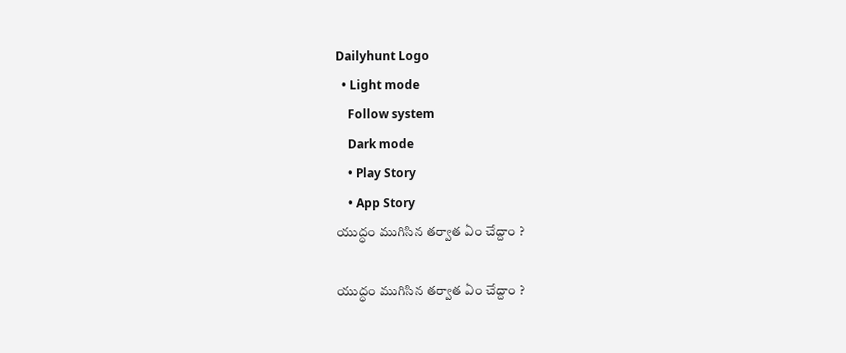Dailyhunt Logo
  • Light mode
    Follow system
    Dark mode
    • Play Story
    • App Story
యుద్ధం ముగిసిన తర్వాత ఏం చేద్దాం ?

యుద్ధం ముగిసిన తర్వాత ఏం చేద్దాం ?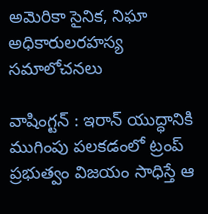అమెరికా సైనిక, నిఘా అధికారులరహస్య సమాలోచనలు

వాషింగ్టన్ : ఇరాన్ యుద్ధానికి ముగింపు పలకడంలో ట్రంప్ ప్రభుత్వం విజయం సాధిస్తే ఆ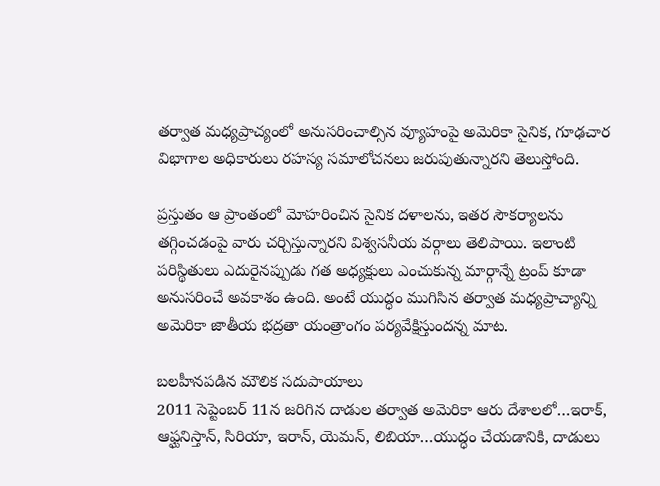తర్వాత మధ్యప్రాచ్యంలో అనుసరించాల్సిన వ్యూహంపై అమెరికా సైనిక, గూఢచార విభాగాల అధికారులు రహస్య సమాలోచనలు జరుపుతున్నారని తెలుస్తోంది.

ప్రస్తుతం ఆ ప్రాంతంలో మోహరించిన సైనిక దళాలను, ఇతర సౌకర్యాలను తగ్గించడంపై వారు చర్చిస్తున్నారని విశ్వసనీయ వర్గాలు తెలిపాయి. ఇలాంటి పరిస్థితులు ఎదురైనప్పుడు గత అధ్యక్షులు ఎంచుకున్న మార్గాన్నే ట్రంప్ కూడా అనుసరించే అవకాశం ఉంది. అంటే యుద్ధం ముగిసిన తర్వాత మధ్యప్రాచ్యాన్ని అమెరికా జాతీయ భద్రతా యంత్రాంగం పర్యవేక్షిస్తుందన్న మాట.

బలహీనపడిన మౌలిక సదుపాయాలు
2011 సెప్టెంబర్ 11న జరిగిన దాడుల తర్వాత అమెరికా ఆరు దేశాలలో…ఇరాక్, ఆఫ్ఘనిస్తాన్, సిరియా, ఇరాన్, యెమన్, లిబియా…యుద్ధం చేయడానికి, దాడులు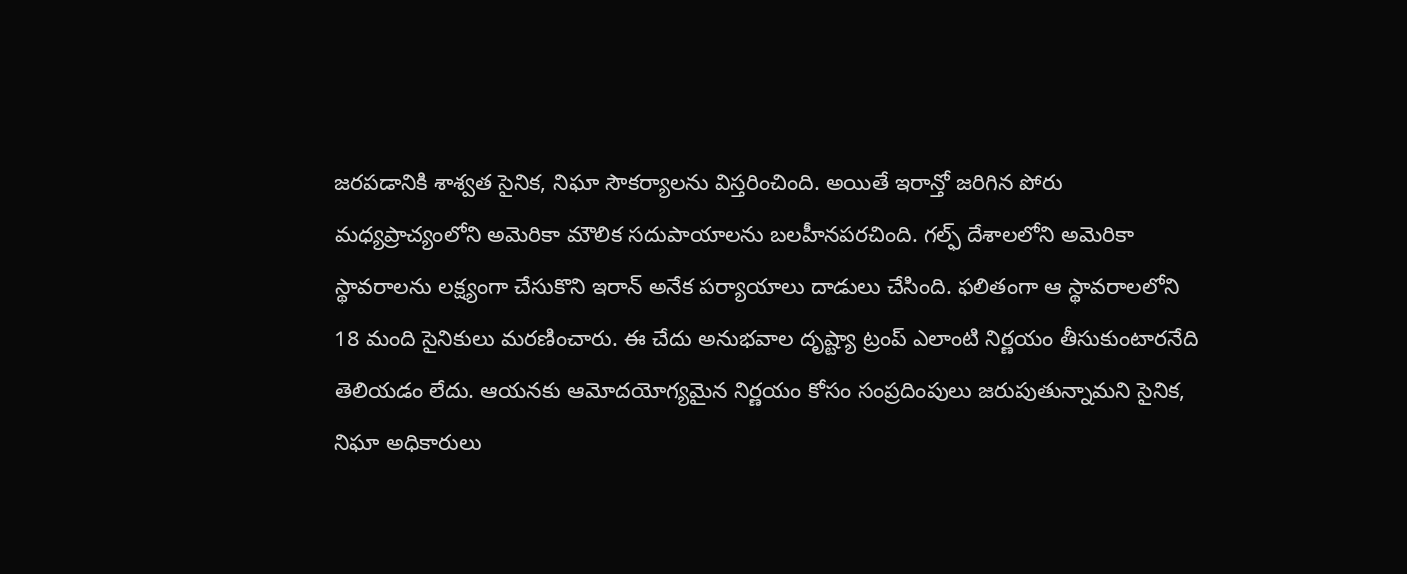జరపడానికి శాశ్వత సైనిక, నిఘా సౌకర్యాలను విస్తరించింది. అయితే ఇరాన్తో జరిగిన పోరు మధ్యప్రాచ్యంలోని అమెరికా మౌలిక సదుపాయాలను బలహీనపరచింది. గల్ఫ్ దేశాలలోని అమెరికా స్థావరాలను లక్ష్యంగా చేసుకొని ఇరాన్ అనేక పర్యాయాలు దాడులు చేసింది. ఫలితంగా ఆ స్థావరాలలోని 18 మంది సైనికులు మరణించారు. ఈ చేదు అనుభవాల దృష్ట్యా ట్రంప్ ఎలాంటి నిర్ణయం తీసుకుంటారనేది తెలియడం లేదు. ఆయనకు ఆమోదయోగ్యమైన నిర్ణయం కోసం సంప్రదింపులు జరుపుతున్నామని సైనిక, నిఘా అధికారులు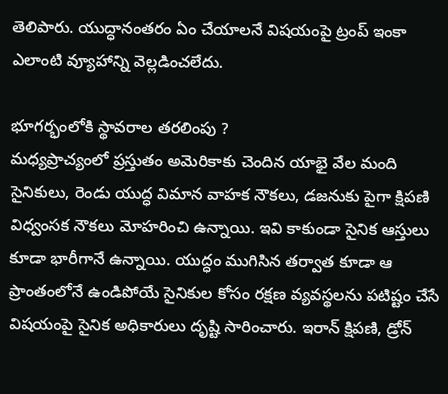తెలిపారు. యుద్ధానంతరం ఏం చేయాలనే విషయంపై ట్రంప్ ఇంకా ఎలాంటి వ్యూహాన్ని వెల్లడించలేదు.

భూగర్భంలోకి స్థావరాల తరలింపు ?
మధ్యప్రాచ్యంలో ప్రస్తుతం అమెరికాకు చెందిన యాభై వేల మంది సైనికులు, రెండు యుద్ధ విమాన వాహక నౌకలు, డజనుకు పైగా క్షిపణి విధ్వంసక నౌకలు మోహరించి ఉన్నాయి. ఇవి కాకుండా సైనిక ఆస్తులు కూడా భారీగానే ఉన్నాయి. యుద్ధం ముగిసిన తర్వాత కూడా ఆ ప్రాంతంలోనే ఉండిపోయే సైనికుల కోసం రక్షణ వ్యవస్థలను పటిష్టం చేసే విషయంపై సైనిక అధికారులు దృష్టి సారించారు. ఇరాన్ క్షిపణి, డ్రోన్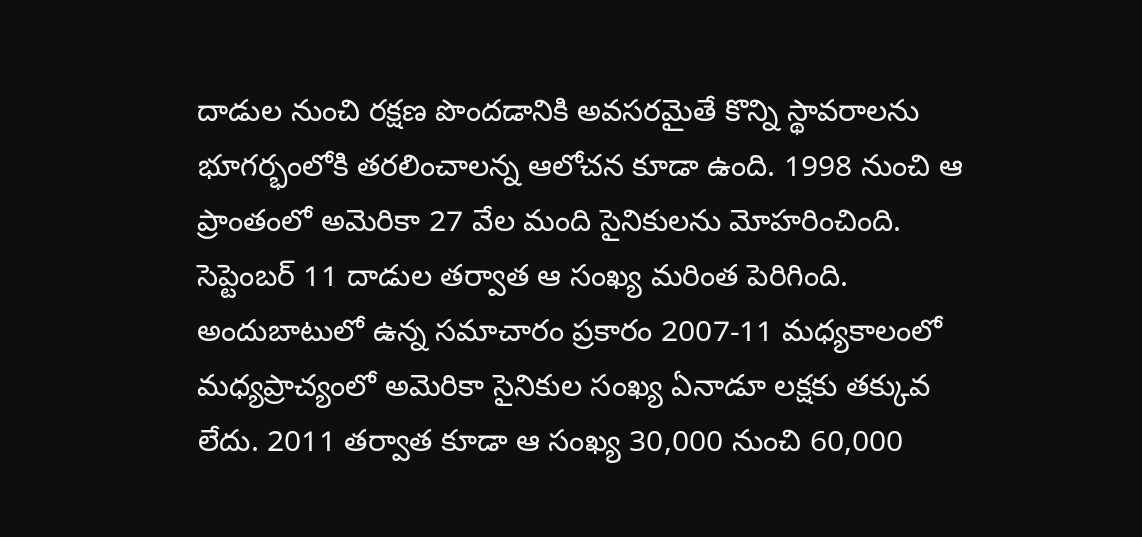దాడుల నుంచి రక్షణ పొందడానికి అవసరమైతే కొన్ని స్థావరాలను భూగర్భంలోకి తరలించాలన్న ఆలోచన కూడా ఉంది. 1998 నుంచి ఆ ప్రాంతంలో అమెరికా 27 వేల మంది సైనికులను మోహరించింది. సెప్టెంబర్ 11 దాడుల తర్వాత ఆ సంఖ్య మరింత పెరిగింది. అందుబాటులో ఉన్న సమాచారం ప్రకారం 2007-11 మధ్యకాలంలో మధ్యప్రాచ్యంలో అమెరికా సైనికుల సంఖ్య ఏనాడూ లక్షకు తక్కువ లేదు. 2011 తర్వాత కూడా ఆ సంఖ్య 30,000 నుంచి 60,000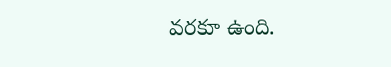వరకూ ఉంది.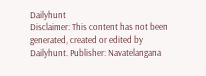Dailyhunt
Disclaimer: This content has not been generated, created or edited by Dailyhunt. Publisher: Navatelangana